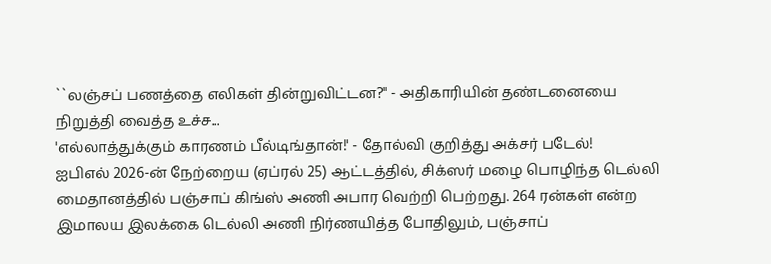``லஞ்சப் பணத்தை எலிகள் தின்றுவிட்டன?" - அதிகாரியின் தண்டனையை நிறுத்தி வைத்த உச்ச...
'எல்லாத்துக்கும் காரணம் பீல்டிங்தான்!' - தோல்வி குறித்து அக்சர் படேல்!
ஐபிஎல் 2026-ன் நேற்றைய (ஏப்ரல் 25) ஆட்டத்தில், சிக்ஸர் மழை பொழிந்த டெல்லி மைதானத்தில் பஞ்சாப் கிங்ஸ் அணி அபார வெற்றி பெற்றது. 264 ரன்கள் என்ற இமாலய இலக்கை டெல்லி அணி நிர்ணயித்த போதிலும், பஞ்சாப்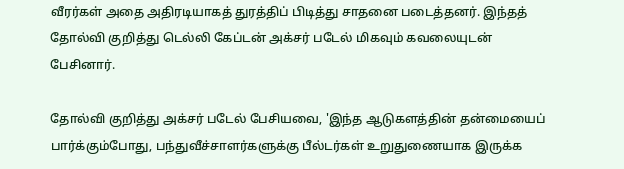வீரர்கள் அதை அதிரடியாகத் துரத்திப் பிடித்து சாதனை படைத்தனர். இந்தத் தோல்வி குறித்து டெல்லி கேப்டன் அக்சர் படேல் மிகவும் கவலையுடன் பேசினார்.

தோல்வி குறித்து அக்சர் படேல் பேசியவை, 'இந்த ஆடுகளத்தின் தன்மையைப் பார்க்கும்போது, பந்துவீச்சாளர்களுக்கு பீல்டர்கள் உறுதுணையாக இருக்க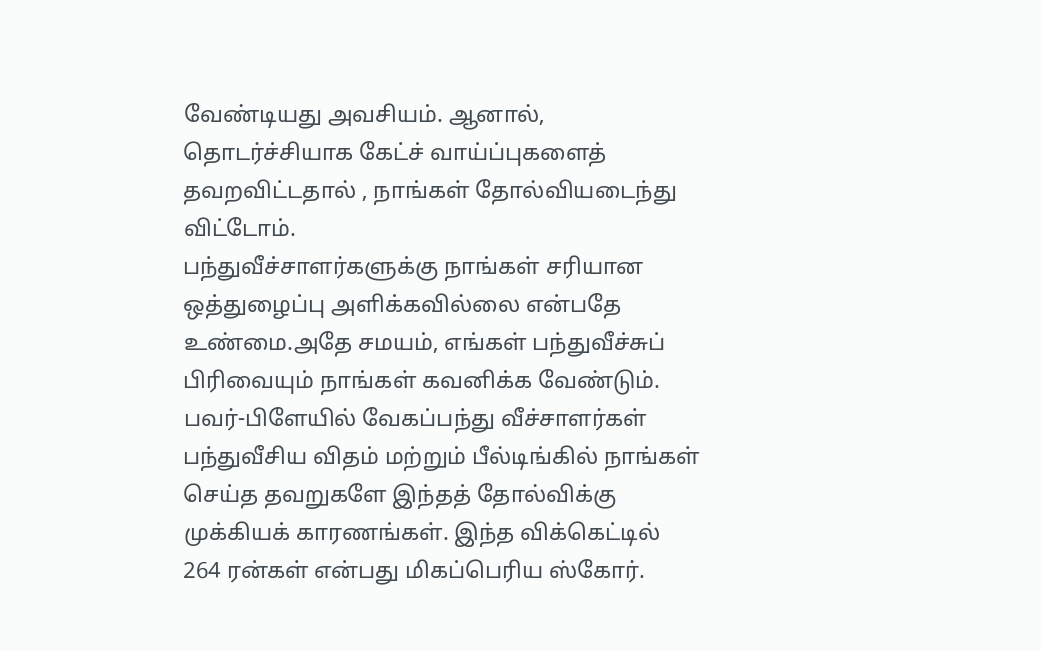வேண்டியது அவசியம். ஆனால், தொடர்ச்சியாக கேட்ச் வாய்ப்புகளைத் தவறவிட்டதால் , நாங்கள் தோல்வியடைந்து விட்டோம்.
பந்துவீச்சாளர்களுக்கு நாங்கள் சரியான ஒத்துழைப்பு அளிக்கவில்லை என்பதே உண்மை.அதே சமயம், எங்கள் பந்துவீச்சுப் பிரிவையும் நாங்கள் கவனிக்க வேண்டும். பவர்-பிளேயில் வேகப்பந்து வீச்சாளர்கள் பந்துவீசிய விதம் மற்றும் பீல்டிங்கில் நாங்கள் செய்த தவறுகளே இந்தத் தோல்விக்கு முக்கியக் காரணங்கள். இந்த விக்கெட்டில் 264 ரன்கள் என்பது மிகப்பெரிய ஸ்கோர்.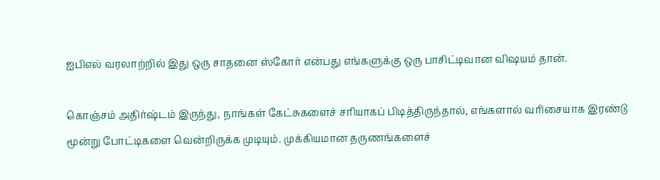ஐபிஎல் வரலாற்றில் இது ஒரு சாதனை ஸ்கோர் என்பது எங்களுக்கு ஒரு பாசிட்டிவான விஷயம் தான்.

கொஞ்சம் அதிர்ஷ்டம் இருந்து, நாங்கள் கேட்சுகளைச் சரியாகப் பிடித்திருந்தால், எங்களால் வரிசையாக இரண்டு மூன்று போட்டிகளை வென்றிருக்க முடியும். முக்கியமான தருணங்களைச்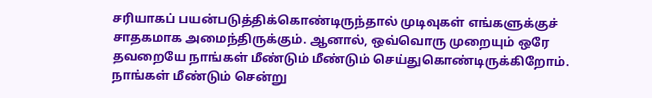சரியாகப் பயன்படுத்திக்கொண்டிருந்தால் முடிவுகள் எங்களுக்குச் சாதகமாக அமைந்திருக்கும். ஆனால், ஒவ்வொரு முறையும் ஒரே தவறையே நாங்கள் மீண்டும் மீண்டும் செய்துகொண்டிருக்கிறோம். நாங்கள் மீண்டும் சென்று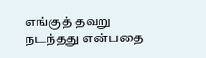எங்குத் தவறு நடந்தது என்பதை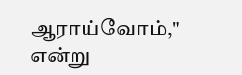ஆராய்வோம்," என்று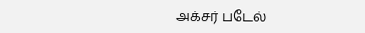அக்சர் படேல்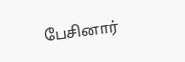பேசினார்